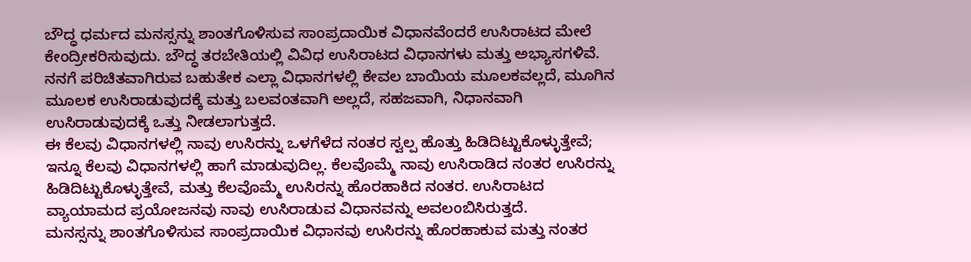ಬೌದ್ಧ ಧರ್ಮದ ಮನಸ್ಸನ್ನು ಶಾಂತಗೊಳಿಸುವ ಸಾಂಪ್ರದಾಯಿಕ ವಿಧಾನವೆಂದರೆ ಉಸಿರಾಟದ ಮೇಲೆ ಕೇಂದ್ರೀಕರಿಸುವುದು. ಬೌದ್ಧ ತರಬೇತಿಯಲ್ಲಿ ವಿವಿಧ ಉಸಿರಾಟದ ವಿಧಾನಗಳು ಮತ್ತು ಅಭ್ಯಾಸಗಳಿವೆ. ನನಗೆ ಪರಿಚಿತವಾಗಿರುವ ಬಹುತೇಕ ಎಲ್ಲಾ ವಿಧಾನಗಳಲ್ಲಿ ಕೇವಲ ಬಾಯಿಯ ಮೂಲಕವಲ್ಲದೆ, ಮೂಗಿನ ಮೂಲಕ ಉಸಿರಾಡುವುದಕ್ಕೆ ಮತ್ತು ಬಲವಂತವಾಗಿ ಅಲ್ಲದೆ, ಸಹಜವಾಗಿ, ನಿಧಾನವಾಗಿ ಉಸಿರಾಡುವುದಕ್ಕೆ ಒತ್ತು ನೀಡಲಾಗುತ್ತದೆ.
ಈ ಕೆಲವು ವಿಧಾನಗಳಲ್ಲಿ ನಾವು ಉಸಿರನ್ನು ಒಳಗೆಳೆದ ನಂತರ ಸ್ವಲ್ಪ ಹೊತ್ತು ಹಿಡಿದಿಟ್ಟುಕೊಳ್ಳುತ್ತೇವೆ; ಇನ್ನೂ ಕೆಲವು ವಿಧಾನಗಳಲ್ಲಿ ಹಾಗೆ ಮಾಡುವುದಿಲ್ಲ. ಕೆಲವೊಮ್ಮೆ ನಾವು ಉಸಿರಾಡಿದ ನಂತರ ಉಸಿರನ್ನು ಹಿಡಿದಿಟ್ಟುಕೊಳ್ಳುತ್ತೇವೆ, ಮತ್ತು ಕೆಲವೊಮ್ಮೆ ಉಸಿರನ್ನು ಹೊರಹಾಕಿದ ನಂತರ. ಉಸಿರಾಟದ ವ್ಯಾಯಾಮದ ಪ್ರಯೋಜನವು ನಾವು ಉಸಿರಾಡುವ ವಿಧಾನವನ್ನು ಅವಲಂಬಿಸಿರುತ್ತದೆ.
ಮನಸ್ಸನ್ನು ಶಾಂತಗೊಳಿಸುವ ಸಾಂಪ್ರದಾಯಿಕ ವಿಧಾನವು ಉಸಿರನ್ನು ಹೊರಹಾಕುವ ಮತ್ತು ನಂತರ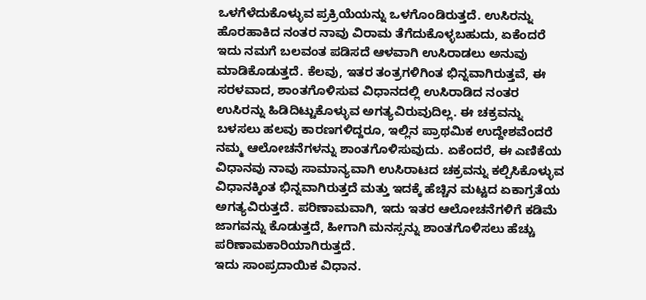ಒಳಗೆಳೆದುಕೊಳ್ಳುವ ಪ್ರಕ್ರಿಯೆಯನ್ನು ಒಳಗೊಂಡಿರುತ್ತದೆ. ಉಸಿರನ್ನು ಹೊರಹಾಕಿದ ನಂತರ ನಾವು ವಿರಾಮ ತೆಗೆದುಕೊಳ್ಳಬಹುದು, ಏಕೆಂದರೆ ಇದು ನಮಗೆ ಬಲವಂತ ಪಡಿಸದೆ ಆಳವಾಗಿ ಉಸಿರಾಡಲು ಅನುವು ಮಾಡಿಕೊಡುತ್ತದೆ. ಕೆಲವು, ಇತರ ತಂತ್ರಗಳಿಗಿಂತ ಭಿನ್ನವಾಗಿರುತ್ತವೆ, ಈ ಸರಳವಾದ, ಶಾಂತಗೊಳಿಸುವ ವಿಧಾನದಲ್ಲಿ ಉಸಿರಾಡಿದ ನಂತರ ಉಸಿರನ್ನು ಹಿಡಿದಿಟ್ಟುಕೊಳ್ಳುವ ಅಗತ್ಯವಿರುವುದಿಲ್ಲ. ಈ ಚಕ್ರವನ್ನು ಬಳಸಲು ಹಲವು ಕಾರಣಗಳಿದ್ದರೂ, ಇಲ್ಲಿನ ಪ್ರಾಥಮಿಕ ಉದ್ದೇಶವೆಂದರೆ ನಮ್ಮ ಆಲೋಚನೆಗಳನ್ನು ಶಾಂತಗೊಳಿಸುವುದು. ಏಕೆಂದರೆ, ಈ ಎಣಿಕೆಯ ವಿಧಾನವು ನಾವು ಸಾಮಾನ್ಯವಾಗಿ ಉಸಿರಾಟದ ಚಕ್ರವನ್ನು ಕಲ್ಪಿಸಿಕೊಳ್ಳುವ ವಿಧಾನಕ್ಕಿಂತ ಭಿನ್ನವಾಗಿರುತ್ತದೆ ಮತ್ತು ಇದಕ್ಕೆ ಹೆಚ್ಚಿನ ಮಟ್ಟದ ಏಕಾಗ್ರತೆಯ ಅಗತ್ಯವಿರುತ್ತದೆ. ಪರಿಣಾಮವಾಗಿ, ಇದು ಇತರ ಆಲೋಚನೆಗಳಿಗೆ ಕಡಿಮೆ ಜಾಗವನ್ನು ಕೊಡುತ್ತದೆ, ಹೀಗಾಗಿ ಮನಸ್ಸನ್ನು ಶಾಂತಗೊಳಿಸಲು ಹೆಚ್ಚು ಪರಿಣಾಮಕಾರಿಯಾಗಿರುತ್ತದೆ.
ಇದು ಸಾಂಪ್ರದಾಯಿಕ ವಿಧಾನ.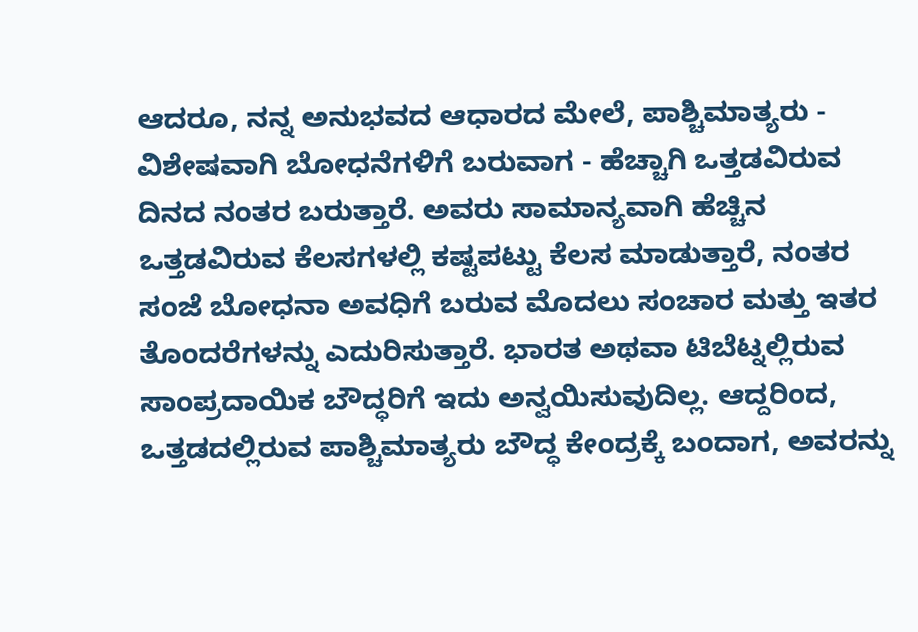ಆದರೂ, ನನ್ನ ಅನುಭವದ ಆಧಾರದ ಮೇಲೆ, ಪಾಶ್ಚಿಮಾತ್ಯರು - ವಿಶೇಷವಾಗಿ ಬೋಧನೆಗಳಿಗೆ ಬರುವಾಗ - ಹೆಚ್ಚಾಗಿ ಒತ್ತಡವಿರುವ ದಿನದ ನಂತರ ಬರುತ್ತಾರೆ. ಅವರು ಸಾಮಾನ್ಯವಾಗಿ ಹೆಚ್ಚಿನ ಒತ್ತಡವಿರುವ ಕೆಲಸಗಳಲ್ಲಿ ಕಷ್ಟಪಟ್ಟು ಕೆಲಸ ಮಾಡುತ್ತಾರೆ, ನಂತರ ಸಂಜೆ ಬೋಧನಾ ಅವಧಿಗೆ ಬರುವ ಮೊದಲು ಸಂಚಾರ ಮತ್ತು ಇತರ ತೊಂದರೆಗಳನ್ನು ಎದುರಿಸುತ್ತಾರೆ. ಭಾರತ ಅಥವಾ ಟಿಬೆಟ್ನಲ್ಲಿರುವ ಸಾಂಪ್ರದಾಯಿಕ ಬೌದ್ಧರಿಗೆ ಇದು ಅನ್ವಯಿಸುವುದಿಲ್ಲ. ಆದ್ದರಿಂದ, ಒತ್ತಡದಲ್ಲಿರುವ ಪಾಶ್ಚಿಮಾತ್ಯರು ಬೌದ್ಧ ಕೇಂದ್ರಕ್ಕೆ ಬಂದಾಗ, ಅವರನ್ನು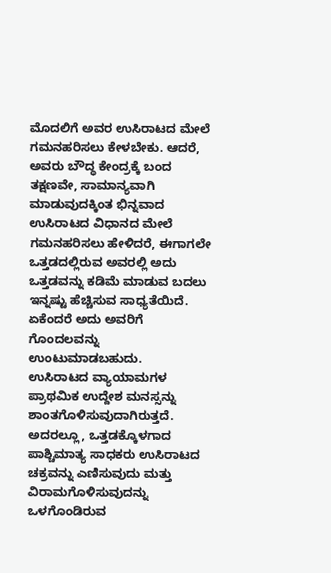ಮೊದಲಿಗೆ ಅವರ ಉಸಿರಾಟದ ಮೇಲೆ ಗಮನಹರಿಸಲು ಕೇಳಬೇಕು. ಆದರೆ, ಅವರು ಬೌದ್ಧ ಕೇಂದ್ರಕ್ಕೆ ಬಂದ ತಕ್ಷಣವೇ, ಸಾಮಾನ್ಯವಾಗಿ ಮಾಡುವುದಕ್ಕಿಂತ ಭಿನ್ನವಾದ ಉಸಿರಾಟದ ವಿಧಾನದ ಮೇಲೆ ಗಮನಹರಿಸಲು ಹೇಳಿದರೆ, ಈಗಾಗಲೇ ಒತ್ತಡದಲ್ಲಿರುವ ಅವರಲ್ಲಿ ಅದು ಒತ್ತಡವನ್ನು ಕಡಿಮೆ ಮಾಡುವ ಬದಲು ಇನ್ನಷ್ಟು ಹೆಚ್ಚಿಸುವ ಸಾಧ್ಯತೆಯಿದೆ. ಏಕೆಂದರೆ ಅದು ಅವರಿಗೆ ಗೊಂದಲವನ್ನು ಉಂಟುಮಾಡಬಹುದು.
ಉಸಿರಾಟದ ವ್ಯಾಯಾಮಗಳ ಪ್ರಾಥಮಿಕ ಉದ್ದೇಶ ಮನಸ್ಸನ್ನು ಶಾಂತಗೊಳಿಸುವುದಾಗಿರುತ್ತದೆ. ಅದರಲ್ಲೂ, ಒತ್ತಡಕ್ಕೊಳಗಾದ ಪಾಶ್ಚಿಮಾತ್ಯ ಸಾಧಕರು ಉಸಿರಾಟದ ಚಕ್ರವನ್ನು ಎಣಿಸುವುದು ಮತ್ತು ವಿರಾಮಗೊಳಿಸುವುದನ್ನು ಒಳಗೊಂಡಿರುವ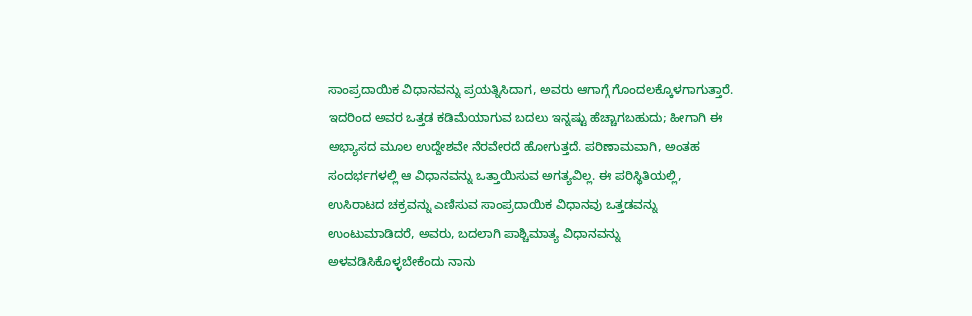ಸಾಂಪ್ರದಾಯಿಕ ವಿಧಾನವನ್ನು ಪ್ರಯತ್ನಿಸಿದಾಗ, ಅವರು ಆಗಾಗ್ಗೆ ಗೊಂದಲಕ್ಕೊಳಗಾಗುತ್ತಾರೆ. ಇದರಿಂದ ಅವರ ಒತ್ತಡ ಕಡಿಮೆಯಾಗುವ ಬದಲು ಇನ್ನಷ್ಟು ಹೆಚ್ಚಾಗಬಹುದು; ಹೀಗಾಗಿ ಈ ಅಭ್ಯಾಸದ ಮೂಲ ಉದ್ದೇಶವೇ ನೆರವೇರದೆ ಹೋಗುತ್ತದೆ. ಪರಿಣಾಮವಾಗಿ, ಅಂತಹ ಸಂದರ್ಭಗಳಲ್ಲಿ ಆ ವಿಧಾನವನ್ನು ಒತ್ತಾಯಿಸುವ ಅಗತ್ಯವಿಲ್ಲ. ಈ ಪರಿಸ್ಥಿತಿಯಲ್ಲಿ, ಉಸಿರಾಟದ ಚಕ್ರವನ್ನು ಎಣಿಸುವ ಸಾಂಪ್ರದಾಯಿಕ ವಿಧಾನವು ಒತ್ತಡವನ್ನು ಉಂಟುಮಾಡಿದರೆ, ಅವರು, ಬದಲಾಗಿ ಪಾಶ್ಚಿಮಾತ್ಯ ವಿಧಾನವನ್ನು ಅಳವಡಿಸಿಕೊಳ್ಳಬೇಕೆಂದು ನಾನು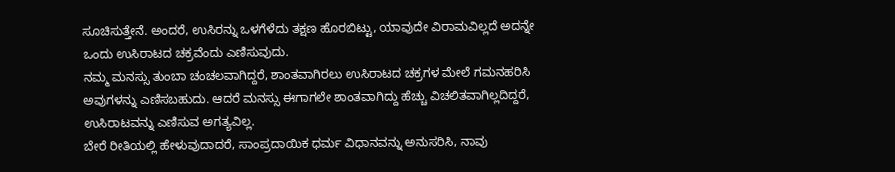ಸೂಚಿಸುತ್ತೇನೆ. ಅಂದರೆ, ಉಸಿರನ್ನು ಒಳಗೆಳೆದು ತಕ್ಷಣ ಹೊರಬಿಟ್ಟು, ಯಾವುದೇ ವಿರಾಮವಿಲ್ಲದೆ ಅದನ್ನೇ ಒಂದು ಉಸಿರಾಟದ ಚಕ್ರವೆಂದು ಎಣಿಸುವುದು.
ನಮ್ಮ ಮನಸ್ಸು ತುಂಬಾ ಚಂಚಲವಾಗಿದ್ದರೆ, ಶಾಂತವಾಗಿರಲು ಉಸಿರಾಟದ ಚಕ್ರಗಳ ಮೇಲೆ ಗಮನಹರಿಸಿ ಅವುಗಳನ್ನು ಎಣಿಸಬಹುದು. ಆದರೆ ಮನಸ್ಸು ಈಗಾಗಲೇ ಶಾಂತವಾಗಿದ್ದು ಹೆಚ್ಚು ವಿಚಲಿತವಾಗಿಲ್ಲದಿದ್ದರೆ, ಉಸಿರಾಟವನ್ನು ಎಣಿಸುವ ಅಗತ್ಯವಿಲ್ಲ.
ಬೇರೆ ರೀತಿಯಲ್ಲಿ ಹೇಳುವುದಾದರೆ, ಸಾಂಪ್ರದಾಯಿಕ ಧರ್ಮ ವಿಧಾನವನ್ನು ಅನುಸರಿಸಿ, ನಾವು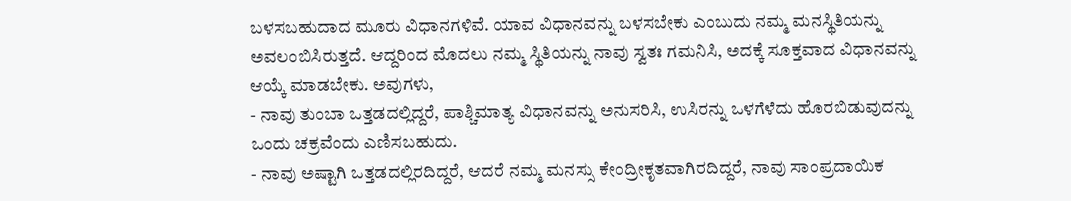ಬಳಸಬಹುದಾದ ಮೂರು ವಿಧಾನಗಳಿವೆ. ಯಾವ ವಿಧಾನವನ್ನು ಬಳಸಬೇಕು ಎಂಬುದು ನಮ್ಮ ಮನಸ್ಥಿತಿಯನ್ನು ಅವಲಂಬಿಸಿರುತ್ತದೆ. ಆದ್ದರಿಂದ ಮೊದಲು ನಮ್ಮ ಸ್ಥಿತಿಯನ್ನು ನಾವು ಸ್ವತಃ ಗಮನಿಸಿ, ಅದಕ್ಕೆ ಸೂಕ್ತವಾದ ವಿಧಾನವನ್ನು ಆಯ್ಕೆ ಮಾಡಬೇಕು. ಅವುಗಳು,
- ನಾವು ತುಂಬಾ ಒತ್ತಡದಲ್ಲಿದ್ದರೆ, ಪಾಶ್ಚಿಮಾತ್ಯ ವಿಧಾನವನ್ನು ಅನುಸರಿಸಿ, ಉಸಿರನ್ನು ಒಳಗೆಳೆದು ಹೊರಬಿಡುವುದನ್ನು ಒಂದು ಚಕ್ರವೆಂದು ಎಣಿಸಬಹುದು.
- ನಾವು ಅಷ್ಟಾಗಿ ಒತ್ತಡದಲ್ಲಿರದಿದ್ದರೆ, ಆದರೆ ನಮ್ಮ ಮನಸ್ಸು ಕೇಂದ್ರೀಕೃತವಾಗಿರದಿದ್ದರೆ, ನಾವು ಸಾಂಪ್ರದಾಯಿಕ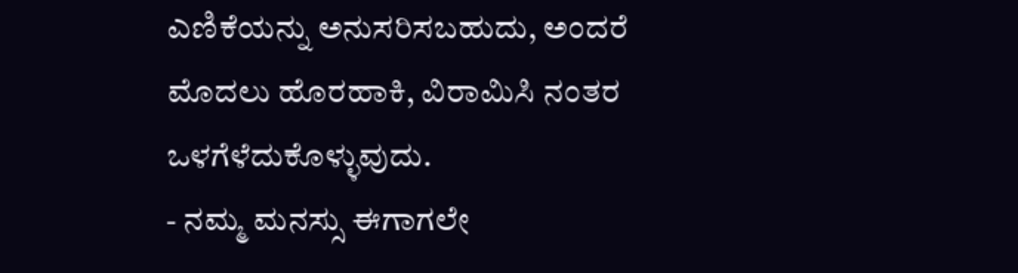ಎಣಿಕೆಯನ್ನು ಅನುಸರಿಸಬಹುದು, ಅಂದರೆ ಮೊದಲು ಹೊರಹಾಕಿ, ವಿರಾಮಿಸಿ ನಂತರ ಒಳಗೆಳೆದುಕೊಳ್ಳುವುದು.
- ನಮ್ಮ ಮನಸ್ಸು ಈಗಾಗಲೇ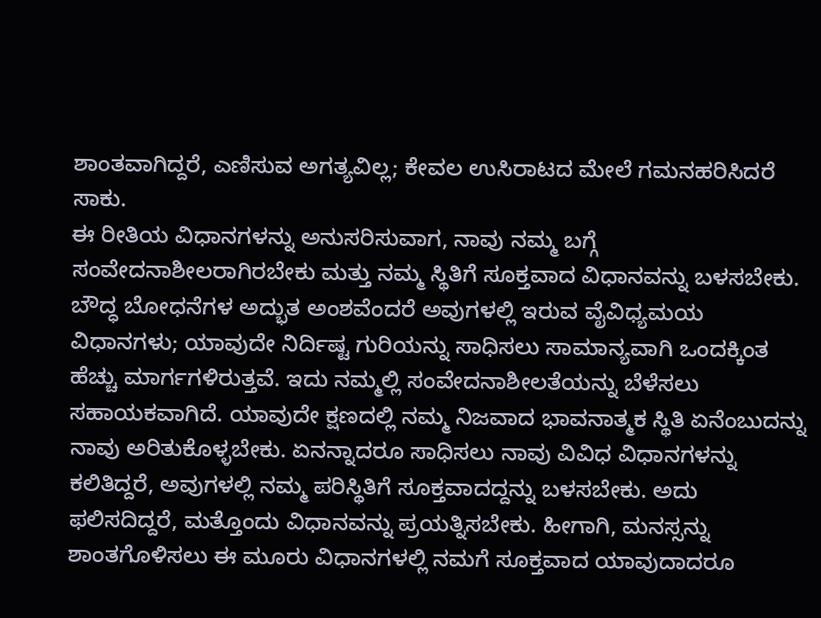ಶಾಂತವಾಗಿದ್ದರೆ, ಎಣಿಸುವ ಅಗತ್ಯವಿಲ್ಲ; ಕೇವಲ ಉಸಿರಾಟದ ಮೇಲೆ ಗಮನಹರಿಸಿದರೆ ಸಾಕು.
ಈ ರೀತಿಯ ವಿಧಾನಗಳನ್ನು ಅನುಸರಿಸುವಾಗ, ನಾವು ನಮ್ಮ ಬಗ್ಗೆ ಸಂವೇದನಾಶೀಲರಾಗಿರಬೇಕು ಮತ್ತು ನಮ್ಮ ಸ್ಥಿತಿಗೆ ಸೂಕ್ತವಾದ ವಿಧಾನವನ್ನು ಬಳಸಬೇಕು. ಬೌದ್ಧ ಬೋಧನೆಗಳ ಅದ್ಭುತ ಅಂಶವೆಂದರೆ ಅವುಗಳಲ್ಲಿ ಇರುವ ವೈವಿಧ್ಯಮಯ ವಿಧಾನಗಳು; ಯಾವುದೇ ನಿರ್ದಿಷ್ಟ ಗುರಿಯನ್ನು ಸಾಧಿಸಲು ಸಾಮಾನ್ಯವಾಗಿ ಒಂದಕ್ಕಿಂತ ಹೆಚ್ಚು ಮಾರ್ಗಗಳಿರುತ್ತವೆ. ಇದು ನಮ್ಮಲ್ಲಿ ಸಂವೇದನಾಶೀಲತೆಯನ್ನು ಬೆಳೆಸಲು ಸಹಾಯಕವಾಗಿದೆ. ಯಾವುದೇ ಕ್ಷಣದಲ್ಲಿ ನಮ್ಮ ನಿಜವಾದ ಭಾವನಾತ್ಮಕ ಸ್ಥಿತಿ ಏನೆಂಬುದನ್ನು ನಾವು ಅರಿತುಕೊಳ್ಳಬೇಕು. ಏನನ್ನಾದರೂ ಸಾಧಿಸಲು ನಾವು ವಿವಿಧ ವಿಧಾನಗಳನ್ನು ಕಲಿತಿದ್ದರೆ, ಅವುಗಳಲ್ಲಿ ನಮ್ಮ ಪರಿಸ್ಥಿತಿಗೆ ಸೂಕ್ತವಾದದ್ದನ್ನು ಬಳಸಬೇಕು. ಅದು ಫಲಿಸದಿದ್ದರೆ, ಮತ್ತೊಂದು ವಿಧಾನವನ್ನು ಪ್ರಯತ್ನಿಸಬೇಕು. ಹೀಗಾಗಿ, ಮನಸ್ಸನ್ನು ಶಾಂತಗೊಳಿಸಲು ಈ ಮೂರು ವಿಧಾನಗಳಲ್ಲಿ ನಮಗೆ ಸೂಕ್ತವಾದ ಯಾವುದಾದರೂ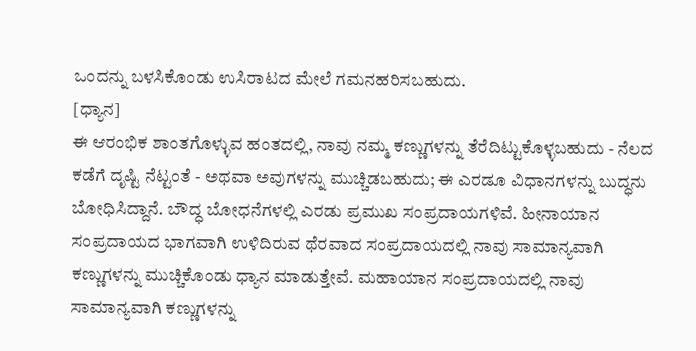ಒಂದನ್ನು ಬಳಸಿಕೊಂಡು ಉಸಿರಾಟದ ಮೇಲೆ ಗಮನಹರಿಸಬಹುದು.
[ಧ್ಯಾನ]
ಈ ಆರಂಭಿಕ ಶಾಂತಗೊಳ್ಳುವ ಹಂತದಲ್ಲಿ, ನಾವು ನಮ್ಮ ಕಣ್ಣುಗಳನ್ನು ತೆರೆದಿಟ್ಟುಕೊಳ್ಳಬಹುದು - ನೆಲದ ಕಡೆಗೆ ದೃಷ್ಟಿ ನೆಟ್ಟಂತೆ - ಅಥವಾ ಅವುಗಳನ್ನು ಮುಚ್ಚಿಡಬಹುದು; ಈ ಎರಡೂ ವಿಧಾನಗಳನ್ನು ಬುದ್ಧನು ಬೋಧಿಸಿದ್ದಾನೆ. ಬೌದ್ಧ ಬೋಧನೆಗಳಲ್ಲಿ ಎರಡು ಪ್ರಮುಖ ಸಂಪ್ರದಾಯಗಳಿವೆ. ಹೀನಾಯಾನ ಸಂಪ್ರದಾಯದ ಭಾಗವಾಗಿ ಉಳಿದಿರುವ ಥೆರವಾದ ಸಂಪ್ರದಾಯದಲ್ಲಿ ನಾವು ಸಾಮಾನ್ಯವಾಗಿ ಕಣ್ಣುಗಳನ್ನು ಮುಚ್ಚಿಕೊಂಡು ಧ್ಯಾನ ಮಾಡುತ್ತೇವೆ. ಮಹಾಯಾನ ಸಂಪ್ರದಾಯದಲ್ಲಿ ನಾವು ಸಾಮಾನ್ಯವಾಗಿ ಕಣ್ಣುಗಳನ್ನು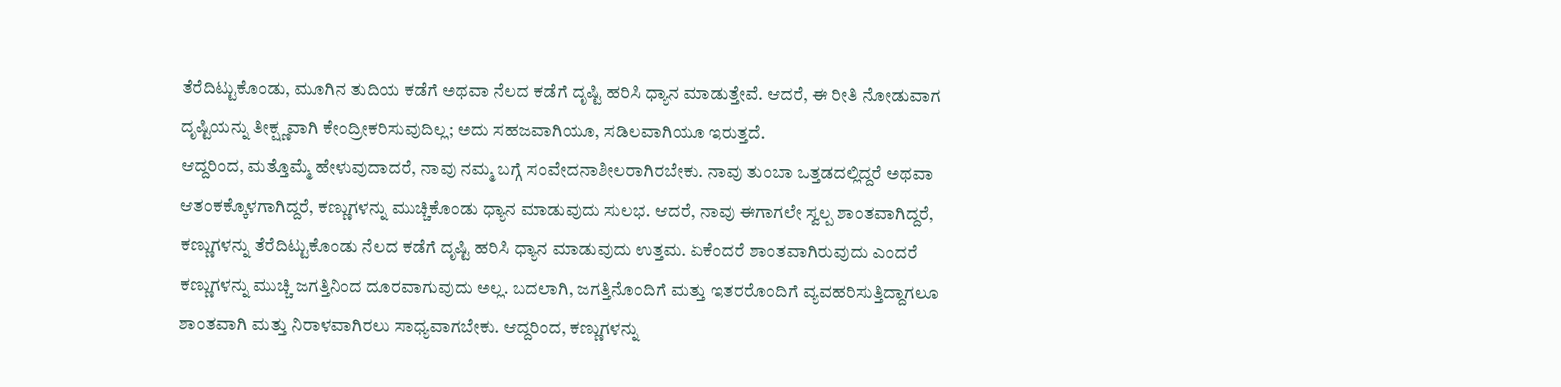ತೆರೆದಿಟ್ಟುಕೊಂಡು, ಮೂಗಿನ ತುದಿಯ ಕಡೆಗೆ ಅಥವಾ ನೆಲದ ಕಡೆಗೆ ದೃಷ್ಟಿ ಹರಿಸಿ ಧ್ಯಾನ ಮಾಡುತ್ತೇವೆ. ಆದರೆ, ಈ ರೀತಿ ನೋಡುವಾಗ ದೃಷ್ಟಿಯನ್ನು ತೀಕ್ಷ್ಣವಾಗಿ ಕೇಂದ್ರೀಕರಿಸುವುದಿಲ್ಲ; ಅದು ಸಹಜವಾಗಿಯೂ, ಸಡಿಲವಾಗಿಯೂ ಇರುತ್ತದೆ.
ಆದ್ದರಿಂದ, ಮತ್ತೊಮ್ಮೆ ಹೇಳುವುದಾದರೆ, ನಾವು ನಮ್ಮ ಬಗ್ಗೆ ಸಂವೇದನಾಶೀಲರಾಗಿರಬೇಕು. ನಾವು ತುಂಬಾ ಒತ್ತಡದಲ್ಲಿದ್ದರೆ ಅಥವಾ ಆತಂಕಕ್ಕೊಳಗಾಗಿದ್ದರೆ, ಕಣ್ಣುಗಳನ್ನು ಮುಚ್ಚಿಕೊಂಡು ಧ್ಯಾನ ಮಾಡುವುದು ಸುಲಭ. ಆದರೆ, ನಾವು ಈಗಾಗಲೇ ಸ್ವಲ್ಪ ಶಾಂತವಾಗಿದ್ದರೆ, ಕಣ್ಣುಗಳನ್ನು ತೆರೆದಿಟ್ಟುಕೊಂಡು ನೆಲದ ಕಡೆಗೆ ದೃಷ್ಟಿ ಹರಿಸಿ ಧ್ಯಾನ ಮಾಡುವುದು ಉತ್ತಮ. ಏಕೆಂದರೆ ಶಾಂತವಾಗಿರುವುದು ಎಂದರೆ ಕಣ್ಣುಗಳನ್ನು ಮುಚ್ಚಿ ಜಗತ್ತಿನಿಂದ ದೂರವಾಗುವುದು ಅಲ್ಲ. ಬದಲಾಗಿ, ಜಗತ್ತಿನೊಂದಿಗೆ ಮತ್ತು ಇತರರೊಂದಿಗೆ ವ್ಯವಹರಿಸುತ್ತಿದ್ದಾಗಲೂ ಶಾಂತವಾಗಿ ಮತ್ತು ನಿರಾಳವಾಗಿರಲು ಸಾಧ್ಯವಾಗಬೇಕು. ಆದ್ದರಿಂದ, ಕಣ್ಣುಗಳನ್ನು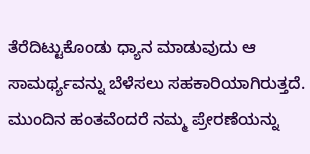ತೆರೆದಿಟ್ಟುಕೊಂಡು ಧ್ಯಾನ ಮಾಡುವುದು ಆ ಸಾಮರ್ಥ್ಯವನ್ನು ಬೆಳೆಸಲು ಸಹಕಾರಿಯಾಗಿರುತ್ತದೆ.
ಮುಂದಿನ ಹಂತವೆಂದರೆ ನಮ್ಮ ಪ್ರೇರಣೆಯನ್ನು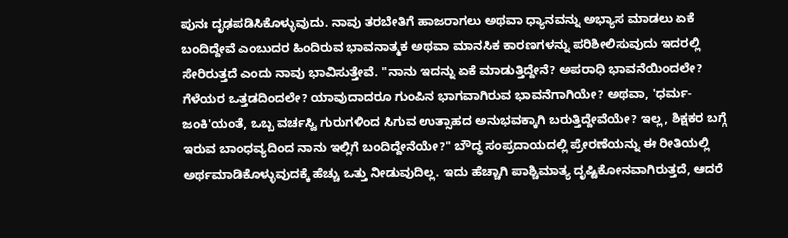ಪುನಃ ದೃಢಪಡಿಸಿಕೊಳ್ಳುವುದು. ನಾವು ತರಬೇತಿಗೆ ಹಾಜರಾಗಲು ಅಥವಾ ಧ್ಯಾನವನ್ನು ಅಭ್ಯಾಸ ಮಾಡಲು ಏಕೆ ಬಂದಿದ್ದೇವೆ ಎಂಬುದರ ಹಿಂದಿರುವ ಭಾವನಾತ್ಮಕ ಅಥವಾ ಮಾನಸಿಕ ಕಾರಣಗಳನ್ನು ಪರಿಶೀಲಿಸುವುದು ಇದರಲ್ಲಿ ಸೇರಿರುತ್ತದೆ ಎಂದು ನಾವು ಭಾವಿಸುತ್ತೇವೆ. "ನಾನು ಇದನ್ನು ಏಕೆ ಮಾಡುತ್ತಿದ್ದೇನೆ? ಅಪರಾಧಿ ಭಾವನೆಯಿಂದಲೇ? ಗೆಳೆಯರ ಒತ್ತಡದಿಂದಲೇ? ಯಾವುದಾದರೂ ಗುಂಪಿನ ಭಾಗವಾಗಿರುವ ಭಾವನೆಗಾಗಿಯೇ? ಅಥವಾ, 'ಧರ್ಮ-ಜಂಕಿ'ಯಂತೆ, ಒಬ್ಬ ವರ್ಚಸ್ವಿ ಗುರುಗಳಿಂದ ಸಿಗುವ ಉತ್ಸಾಹದ ಅನುಭವಕ್ಕಾಗಿ ಬರುತ್ತಿದ್ದೇವೆಯೇ? ಇಲ್ಲ, ಶಿಕ್ಷಕರ ಬಗ್ಗೆ ಇರುವ ಬಾಂಧವ್ಯದಿಂದ ನಾನು ಇಲ್ಲಿಗೆ ಬಂದಿದ್ದೇನೆಯೇ?" ಬೌದ್ಧ ಸಂಪ್ರದಾಯದಲ್ಲಿ ಪ್ರೇರಣೆಯನ್ನು ಈ ರೀತಿಯಲ್ಲಿ ಅರ್ಥಮಾಡಿಕೊಳ್ಳುವುದಕ್ಕೆ ಹೆಚ್ಚು ಒತ್ತು ನೀಡುವುದಿಲ್ಲ. ಇದು ಹೆಚ್ಚಾಗಿ ಪಾಶ್ಚಿಮಾತ್ಯ ದೃಷ್ಟಿಕೋನವಾಗಿರುತ್ತದೆ, ಆದರೆ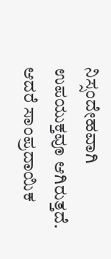ನಿಸ್ಸಂದೇಹವಾಗಿ ಉಪಯುಕ್ತವೂ ಆಗಿರುತ್ತದೆ.
ಆದರೆ ಸಾಂಪ್ರದಾಯಿಕ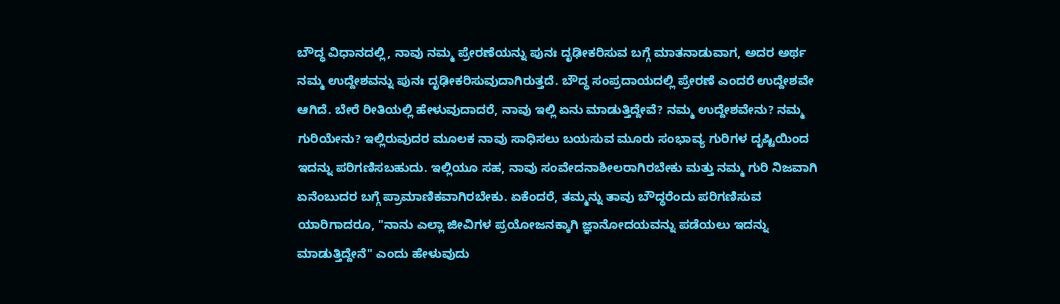ಬೌದ್ಧ ವಿಧಾನದಲ್ಲಿ, ನಾವು ನಮ್ಮ ಪ್ರೇರಣೆಯನ್ನು ಪುನಃ ದೃಢೀಕರಿಸುವ ಬಗ್ಗೆ ಮಾತನಾಡುವಾಗ, ಅದರ ಅರ್ಥ ನಮ್ಮ ಉದ್ದೇಶವನ್ನು ಪುನಃ ದೃಢೀಕರಿಸುವುದಾಗಿರುತ್ತದೆ. ಬೌದ್ಧ ಸಂಪ್ರದಾಯದಲ್ಲಿ ಪ್ರೇರಣೆ ಎಂದರೆ ಉದ್ದೇಶವೇ ಆಗಿದೆ. ಬೇರೆ ರೀತಿಯಲ್ಲಿ ಹೇಳುವುದಾದರೆ, ನಾವು ಇಲ್ಲಿ ಏನು ಮಾಡುತ್ತಿದ್ದೇವೆ? ನಮ್ಮ ಉದ್ದೇಶವೇನು? ನಮ್ಮ ಗುರಿಯೇನು? ಇಲ್ಲಿರುವುದರ ಮೂಲಕ ನಾವು ಸಾಧಿಸಲು ಬಯಸುವ ಮೂರು ಸಂಭಾವ್ಯ ಗುರಿಗಳ ದೃಷ್ಟಿಯಿಂದ ಇದನ್ನು ಪರಿಗಣಿಸಬಹುದು. ಇಲ್ಲಿಯೂ ಸಹ, ನಾವು ಸಂವೇದನಾಶೀಲರಾಗಿರಬೇಕು ಮತ್ತು ನಮ್ಮ ಗುರಿ ನಿಜವಾಗಿ ಏನೆಂಬುದರ ಬಗ್ಗೆ ಪ್ರಾಮಾಣಿಕವಾಗಿರಬೇಕು. ಏಕೆಂದರೆ, ತಮ್ಮನ್ನು ತಾವು ಬೌದ್ಧರೆಂದು ಪರಿಗಣಿಸುವ ಯಾರಿಗಾದರೂ, "ನಾನು ಎಲ್ಲಾ ಜೀವಿಗಳ ಪ್ರಯೋಜನಕ್ಕಾಗಿ ಜ್ಞಾನೋದಯವನ್ನು ಪಡೆಯಲು ಇದನ್ನು ಮಾಡುತ್ತಿದ್ದೇನೆ" ಎಂದು ಹೇಳುವುದು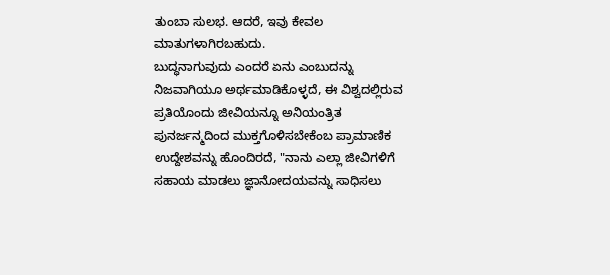ತುಂಬಾ ಸುಲಭ. ಆದರೆ, ಇವು ಕೇವಲ ಮಾತುಗಳಾಗಿರಬಹುದು.
ಬುದ್ಧನಾಗುವುದು ಎಂದರೆ ಏನು ಎಂಬುದನ್ನು ನಿಜವಾಗಿಯೂ ಅರ್ಥಮಾಡಿಕೊಳ್ಳದೆ, ಈ ವಿಶ್ವದಲ್ಲಿರುವ ಪ್ರತಿಯೊಂದು ಜೀವಿಯನ್ನೂ ಅನಿಯಂತ್ರಿತ ಪುನರ್ಜನ್ಮದಿಂದ ಮುಕ್ತಗೊಳಿಸಬೇಕೆಂಬ ಪ್ರಾಮಾಣಿಕ ಉದ್ದೇಶವನ್ನು ಹೊಂದಿರದೆ, "ನಾನು ಎಲ್ಲಾ ಜೀವಿಗಳಿಗೆ ಸಹಾಯ ಮಾಡಲು ಜ್ಞಾನೋದಯವನ್ನು ಸಾಧಿಸಲು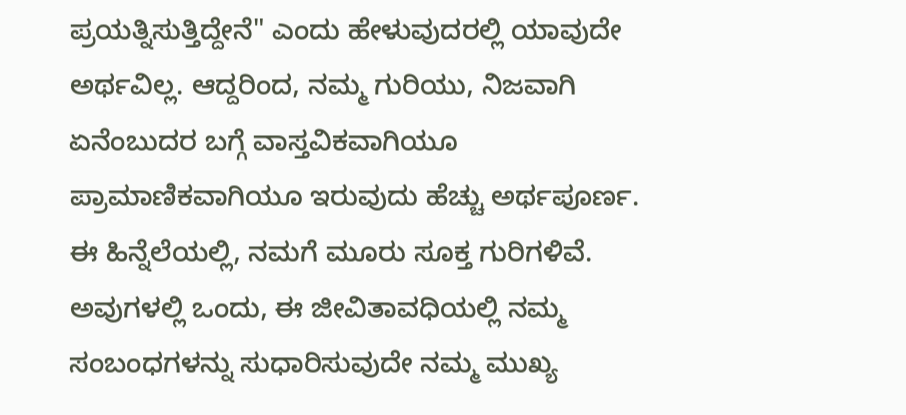ಪ್ರಯತ್ನಿಸುತ್ತಿದ್ದೇನೆ" ಎಂದು ಹೇಳುವುದರಲ್ಲಿ ಯಾವುದೇ ಅರ್ಥವಿಲ್ಲ. ಆದ್ದರಿಂದ, ನಮ್ಮ ಗುರಿಯು, ನಿಜವಾಗಿ ಏನೆಂಬುದರ ಬಗ್ಗೆ ವಾಸ್ತವಿಕವಾಗಿಯೂ ಪ್ರಾಮಾಣಿಕವಾಗಿಯೂ ಇರುವುದು ಹೆಚ್ಚು ಅರ್ಥಪೂರ್ಣ. ಈ ಹಿನ್ನೆಲೆಯಲ್ಲಿ, ನಮಗೆ ಮೂರು ಸೂಕ್ತ ಗುರಿಗಳಿವೆ. ಅವುಗಳಲ್ಲಿ ಒಂದು, ಈ ಜೀವಿತಾವಧಿಯಲ್ಲಿ ನಮ್ಮ ಸಂಬಂಧಗಳನ್ನು ಸುಧಾರಿಸುವುದೇ ನಮ್ಮ ಮುಖ್ಯ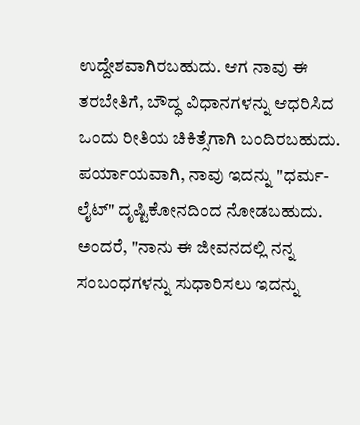ಉದ್ದೇಶವಾಗಿರಬಹುದು. ಆಗ ನಾವು ಈ ತರಬೇತಿಗೆ, ಬೌದ್ಧ ವಿಧಾನಗಳನ್ನು ಆಧರಿಸಿದ ಒಂದು ರೀತಿಯ ಚಿಕಿತ್ಸೆಗಾಗಿ ಬಂದಿರಬಹುದು.
ಪರ್ಯಾಯವಾಗಿ, ನಾವು ಇದನ್ನು "ಧರ್ಮ-ಲೈಟ್" ದೃಷ್ಟಿಕೋನದಿಂದ ನೋಡಬಹುದು. ಅಂದರೆ, "ನಾನು ಈ ಜೀವನದಲ್ಲಿ ನನ್ನ ಸಂಬಂಧಗಳನ್ನು ಸುಧಾರಿಸಲು ಇದನ್ನು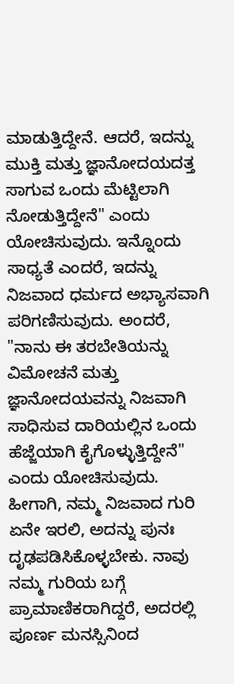ಮಾಡುತ್ತಿದ್ದೇನೆ. ಆದರೆ, ಇದನ್ನು ಮುಕ್ತಿ ಮತ್ತು ಜ್ಞಾನೋದಯದತ್ತ ಸಾಗುವ ಒಂದು ಮೆಟ್ಟಿಲಾಗಿ ನೋಡುತ್ತಿದ್ದೇನೆ" ಎಂದು ಯೋಚಿಸುವುದು. ಇನ್ನೊಂದು ಸಾಧ್ಯತೆ ಎಂದರೆ, ಇದನ್ನು ನಿಜವಾದ ಧರ್ಮದ ಅಭ್ಯಾಸವಾಗಿ ಪರಿಗಣಿಸುವುದು. ಅಂದರೆ, "ನಾನು ಈ ತರಬೇತಿಯನ್ನು ವಿಮೋಚನೆ ಮತ್ತು ಜ್ಞಾನೋದಯವನ್ನು ನಿಜವಾಗಿ ಸಾಧಿಸುವ ದಾರಿಯಲ್ಲಿನ ಒಂದು ಹೆಜ್ಜೆಯಾಗಿ ಕೈಗೊಳ್ಳುತ್ತಿದ್ದೇನೆ" ಎಂದು ಯೋಚಿಸುವುದು. ಹೀಗಾಗಿ, ನಮ್ಮ ನಿಜವಾದ ಗುರಿ ಏನೇ ಇರಲಿ, ಅದನ್ನು ಪುನಃ ದೃಢಪಡಿಸಿಕೊಳ್ಳಬೇಕು. ನಾವು ನಮ್ಮ ಗುರಿಯ ಬಗ್ಗೆ ಪ್ರಾಮಾಣಿಕರಾಗಿದ್ದರೆ, ಅದರಲ್ಲಿ ಪೂರ್ಣ ಮನಸ್ಸಿನಿಂದ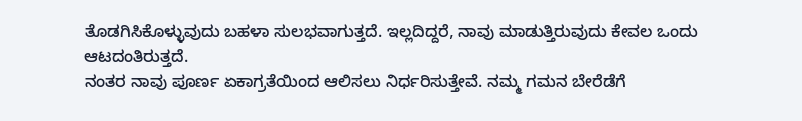ತೊಡಗಿಸಿಕೊಳ್ಳುವುದು ಬಹಳಾ ಸುಲಭವಾಗುತ್ತದೆ. ಇಲ್ಲದಿದ್ದರೆ, ನಾವು ಮಾಡುತ್ತಿರುವುದು ಕೇವಲ ಒಂದು ಆಟದಂತಿರುತ್ತದೆ.
ನಂತರ ನಾವು ಪೂರ್ಣ ಏಕಾಗ್ರತೆಯಿಂದ ಆಲಿಸಲು ನಿರ್ಧರಿಸುತ್ತೇವೆ. ನಮ್ಮ ಗಮನ ಬೇರೆಡೆಗೆ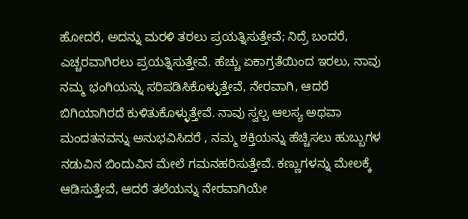ಹೋದರೆ, ಅದನ್ನು ಮರಳಿ ತರಲು ಪ್ರಯತ್ನಿಸುತ್ತೇವೆ; ನಿದ್ರೆ ಬಂದರೆ, ಎಚ್ಚರವಾಗಿರಲು ಪ್ರಯತ್ನಿಸುತ್ತೇವೆ. ಹೆಚ್ಚು ಏಕಾಗ್ರತೆಯಿಂದ ಇರಲು, ನಾವು ನಮ್ಮ ಭಂಗಿಯನ್ನು ಸರಿಪಡಿಸಿಕೊಳ್ಳುತ್ತೇವೆ, ನೇರವಾಗಿ, ಆದರೆ ಬಿಗಿಯಾಗಿರದೆ ಕುಳಿತುಕೊಳ್ಳುತ್ತೇವೆ. ನಾವು ಸ್ವಲ್ಪ ಆಲಸ್ಯ ಅಥವಾ ಮಂದತನವನ್ನು ಅನುಭವಿಸಿದರೆ , ನಮ್ಮ ಶಕ್ತಿಯನ್ನು ಹೆಚ್ಚಿಸಲು ಹುಬ್ಬುಗಳ ನಡುವಿನ ಬಿಂದುವಿನ ಮೇಲೆ ಗಮನಹರಿಸುತ್ತೇವೆ. ಕಣ್ಣುಗಳನ್ನು ಮೇಲಕ್ಕೆ ಆಡಿಸುತ್ತೇವೆ, ಆದರೆ ತಲೆಯನ್ನು ನೇರವಾಗಿಯೇ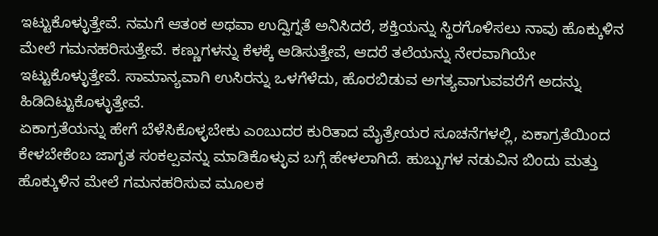ಇಟ್ಟುಕೊಳ್ಳುತ್ತೇವೆ. ನಮಗೆ ಆತಂಕ ಅಥವಾ ಉದ್ವಿಗ್ನತೆ ಅನಿಸಿದರೆ, ಶಕ್ತಿಯನ್ನು ಸ್ಥಿರಗೊಳಿಸಲು ನಾವು ಹೊಕ್ಕುಳಿನ ಮೇಲೆ ಗಮನಹರಿಸುತ್ತೇವೆ. ಕಣ್ಣುಗಳನ್ನು ಕೆಳಕ್ಕೆ ಆಡಿಸುತ್ತೇವೆ, ಆದರೆ ತಲೆಯನ್ನು ನೇರವಾಗಿಯೇ ಇಟ್ಟುಕೊಳ್ಳುತ್ತೇವೆ. ಸಾಮಾನ್ಯವಾಗಿ ಉಸಿರನ್ನು ಒಳಗೆಳೆದು, ಹೊರಬಿಡುವ ಅಗತ್ಯವಾಗುವವರೆಗೆ ಅದನ್ನು ಹಿಡಿದಿಟ್ಟುಕೊಳ್ಳುತ್ತೇವೆ.
ಏಕಾಗ್ರತೆಯನ್ನು ಹೇಗೆ ಬೆಳೆಸಿಕೊಳ್ಳಬೇಕು ಎಂಬುದರ ಕುರಿತಾದ ಮೈತ್ರೇಯರ ಸೂಚನೆಗಳಲ್ಲಿ, ಏಕಾಗ್ರತೆಯಿಂದ ಕೇಳಬೇಕೆಂಬ ಜಾಗೃತ ಸಂಕಲ್ಪವನ್ನು ಮಾಡಿಕೊಳ್ಳುವ ಬಗ್ಗೆ ಹೇಳಲಾಗಿದೆ. ಹುಬ್ಬುಗಳ ನಡುವಿನ ಬಿಂದು ಮತ್ತು ಹೊಕ್ಕುಳಿನ ಮೇಲೆ ಗಮನಹರಿಸುವ ಮೂಲಕ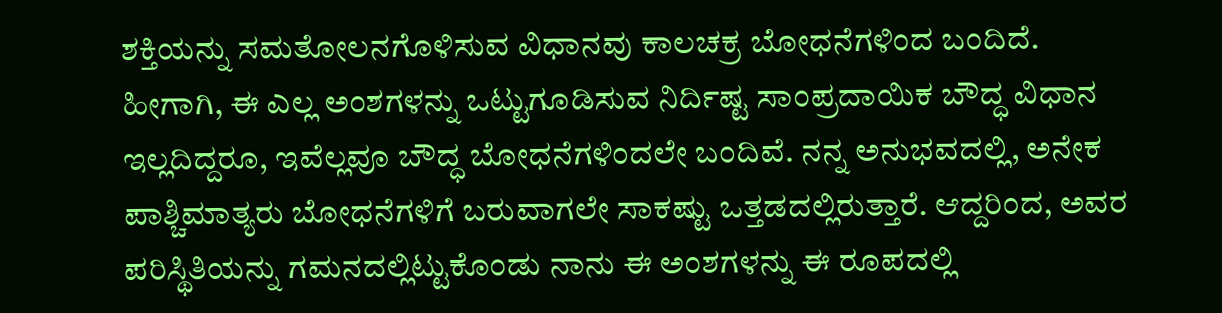ಶಕ್ತಿಯನ್ನು ಸಮತೋಲನಗೊಳಿಸುವ ವಿಧಾನವು ಕಾಲಚಕ್ರ ಬೋಧನೆಗಳಿಂದ ಬಂದಿದೆ. ಹೀಗಾಗಿ, ಈ ಎಲ್ಲ ಅಂಶಗಳನ್ನು ಒಟ್ಟುಗೂಡಿಸುವ ನಿರ್ದಿಷ್ಟ ಸಾಂಪ್ರದಾಯಿಕ ಬೌದ್ಧ ವಿಧಾನ ಇಲ್ಲದಿದ್ದರೂ, ಇವೆಲ್ಲವೂ ಬೌದ್ಧ ಬೋಧನೆಗಳಿಂದಲೇ ಬಂದಿವೆ. ನನ್ನ ಅನುಭವದಲ್ಲಿ, ಅನೇಕ ಪಾಶ್ಚಿಮಾತ್ಯರು ಬೋಧನೆಗಳಿಗೆ ಬರುವಾಗಲೇ ಸಾಕಷ್ಟು ಒತ್ತಡದಲ್ಲಿರುತ್ತಾರೆ. ಆದ್ದರಿಂದ, ಅವರ ಪರಿಸ್ಥಿತಿಯನ್ನು ಗಮನದಲ್ಲಿಟ್ಟುಕೊಂಡು ನಾನು ಈ ಅಂಶಗಳನ್ನು ಈ ರೂಪದಲ್ಲಿ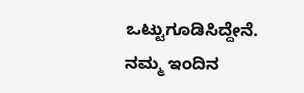ಒಟ್ಟುಗೂಡಿಸಿದ್ದೇನೆ. ನಮ್ಮ ಇಂದಿನ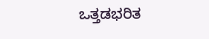ಒತ್ತಡಭರಿತ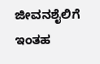ಜೀವನಶೈಲಿಗೆ ಇಂತಹ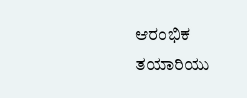ಆರಂಭಿಕ ತಯಾರಿಯು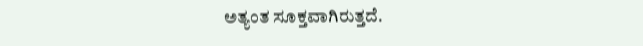ಅತ್ಯಂತ ಸೂಕ್ತವಾಗಿರುತ್ತದೆ.